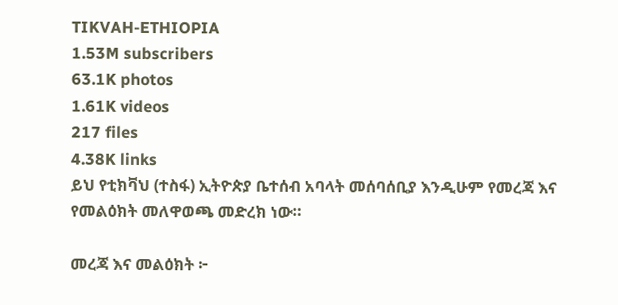TIKVAH-ETHIOPIA
1.53M subscribers
63.1K photos
1.61K videos
217 files
4.38K links
ይህ የቲክቫህ (ተስፋ) ኢትዮጵያ ቤተሰብ አባላት መሰባሰቢያ እንዲሁም የመረጃ እና የመልዕክት መለዋወጫ መድረክ ነው።

መረጃ እና መልዕክት ፦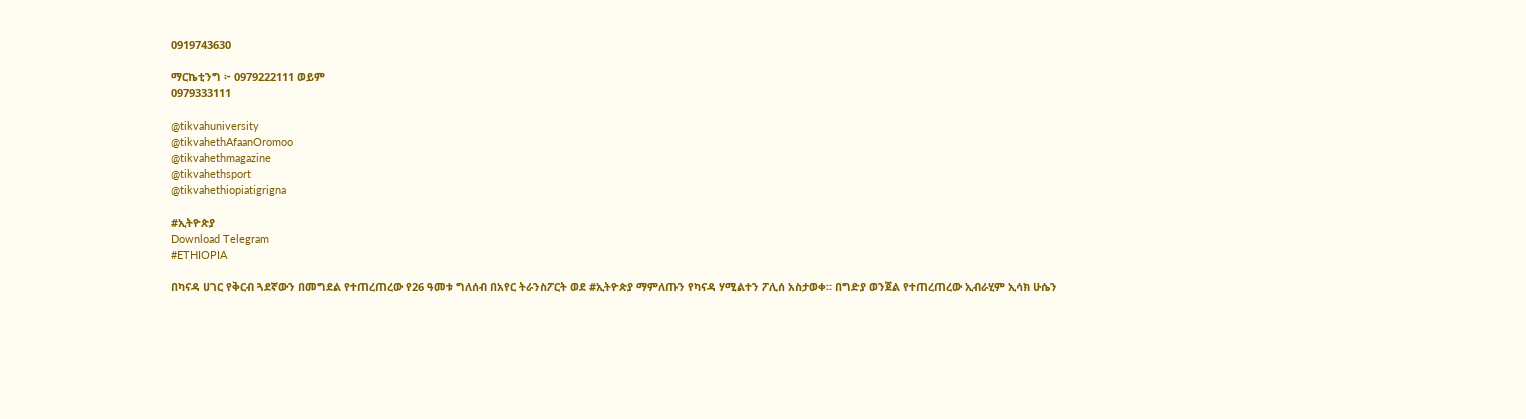0919743630

ማርኬቲንግ ፦ 0979222111 ወይም
0979333111

@tikvahuniversity
@tikvahethAfaanOromoo
@tikvahethmagazine
@tikvahethsport
@tikvahethiopiatigrigna

#ኢትዮጵያ
Download Telegram
#ETHIOPIA

በካናዳ ሀገር የቅርብ ጓደኛውን በመግደል የተጠረጠረው የ26 ዓመቱ ግለሰብ በአየር ትራንስፖርት ወደ #ኢትዮጵያ ማምለጡን የካናዳ ሃሚልተን ፖሊሰ አስታወቀ። በግድያ ወንጀል የተጠረጠረው ኢብራሂም ኢሳክ ሁሴን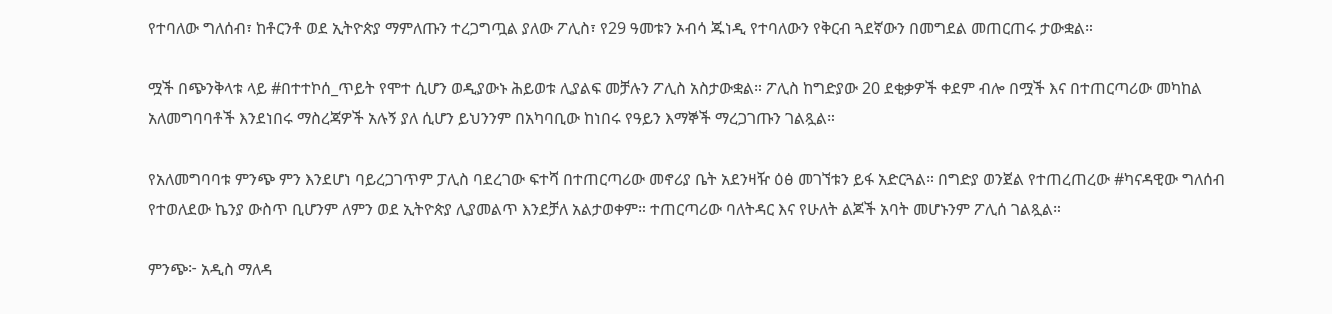የተባለው ግለሰብ፣ ከቶርንቶ ወደ ኢትዮጵያ ማምለጡን ተረጋግጧል ያለው ፖሊስ፣ የ29 ዓመቱን ኦብሳ ጁነዲ የተባለውን የቅርብ ጓደኛውን በመግደል መጠርጠሩ ታውቋል።

ሟች በጭንቅላቱ ላይ #በተተኮሰ_ጥይት የሞተ ሲሆን ወዲያውኑ ሕይወቱ ሊያልፍ መቻሉን ፖሊስ አስታውቋል። ፖሊስ ከግድያው 20 ደቂቃዎች ቀደም ብሎ በሟች እና በተጠርጣሪው መካከል አለመግባባቶች እንደነበሩ ማስረጃዎች አሉኝ ያለ ሲሆን ይህንንም በአካባቢው ከነበሩ የዓይን እማኞች ማረጋገጡን ገልጿል።

የአለመግባባቱ ምንጭ ምን እንደሆነ ባይረጋገጥም ፓሊስ ባደረገው ፍተሻ በተጠርጣሪው መኖሪያ ቤት አደንዛዥ ዕፅ መገኘቱን ይፋ አድርጓል። በግድያ ወንጀል የተጠረጠረው #ካናዳዊው ግለሰብ የተወለደው ኬንያ ውስጥ ቢሆንም ለምን ወደ ኢትዮጵያ ሊያመልጥ እንደቻለ አልታወቀም። ተጠርጣሪው ባለትዳር እና የሁለት ልጆች አባት መሆኑንም ፖሊሰ ገልጿል።

ምንጭ፦ አዲስ ማለዳ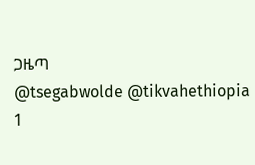ጋዜጣ
@tsegabwolde @tikvahethiopia
1